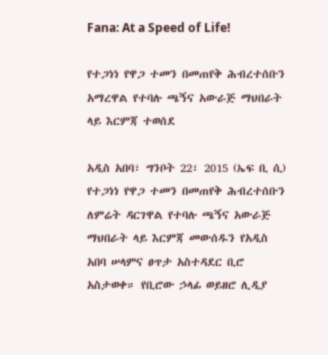Fana: At a Speed of Life!

የተጋነነ የዋጋ ተመን በመጠየቅ ሕብረተሰቡን አማረዋል የተባሉ ጫኝና አውራጅ ማህበራት ላይ እርምጃ ተወሰደ

አዲስ አበባ፣ ግንቦት 22፣ 2015 (ኤፍ ቢ ሲ) የተጋነነ የዋጋ ተመን በመጠየቅ ሕብረተሰቡን ለምሬት ዳርገዋል የተባሉ ጫኝና አውራጅ ማህበራት ላይ እርምጃ መውሰዱን የአዲስ አበባ ሠላምና ፀጥታ አስተዳደር ቢሮ አስታወቀ። የቢሮው ኃላፊ ወይዘሮ ሊዲያ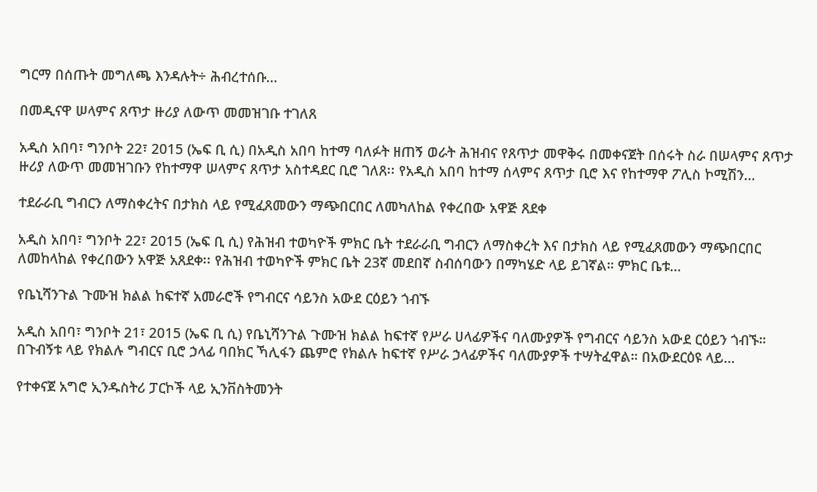ግርማ በሰጡት መግለጫ እንዳሉት÷ ሕብረተሰቡ…

በመዲናዋ ሠላምና ጸጥታ ዙሪያ ለውጥ መመዝገቡ ተገለጸ

አዲስ አበባ፣ ግንቦት 22፣ 2015 (ኤፍ ቢ ሲ) በአዲስ አበባ ከተማ ባለፉት ዘጠኝ ወራት ሕዝብና የጸጥታ መዋቅሩ በመቀናጀት በሰሩት ስራ በሠላምና ጸጥታ ዙሪያ ለውጥ መመዝገቡን የከተማዋ ሠላምና ጸጥታ አስተዳደር ቢሮ ገለጸ፡፡ የአዲስ አበባ ከተማ ሰላምና ጸጥታ ቢሮ እና የከተማዋ ፖሊስ ኮሚሽን…

ተደራራቢ ግብርን ለማስቀረትና በታክስ ላይ የሚፈጸመውን ማጭበርበር ለመካለከል የቀረበው አዋጅ ጸደቀ

አዲስ አበባ፣ ግንቦት 22፣ 2015 (ኤፍ ቢ ሲ) የሕዝብ ተወካዮች ምክር ቤት ተደራራቢ ግብርን ለማስቀረት እና በታክስ ላይ የሚፈጸመውን ማጭበርበር ለመከላከል የቀረበውን አዋጅ አጸደቀ፡፡ የሕዝብ ተወካዮች ምክር ቤት 23ኛ መደበኛ ስብሰባውን በማካሄድ ላይ ይገኛል። ምክር ቤቱ…

የቤኒሻንጉል ጉሙዝ ክልል ከፍተኛ አመራሮች የግብርና ሳይንስ አውደ ርዕይን ጎብኙ

አዲስ አበባ፣ ግንቦት 21፣ 2015 (ኤፍ ቢ ሲ) የቤኒሻንጉል ጉሙዝ ክልል ከፍተኛ የሥራ ሀላፊዎችና ባለሙያዎች የግብርና ሳይንስ አውደ ርዕይን ጎብኙ። በጉብኝቱ ላይ የክልሉ ግብርና ቢሮ ኃላፊ ባበክር ኻሊፋን ጨምሮ የክልሉ ከፍተኛ የሥራ ኃላፊዎችና ባለሙያዎች ተሣትፈዋል። በአውደርዕዩ ላይ…

የተቀናጀ አግሮ ኢንዱስትሪ ፓርኮች ላይ ኢንቨስትመንት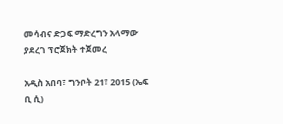መሳብና ድጋፍ ማድረግን አላማው ያደረገ ፕሮጀክት ተጀመረ

አዲስ አበባ፣ ግንቦት 21፣ 2015 (ኤፍ ቢ ሲ)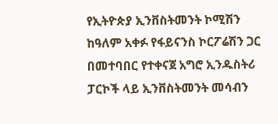የኢትዮጵያ ኢንቨስትመንት ኮሚሽን ከዓለም አቀፉ የፋይናንስ ኮርፖሬሽን ጋር በመተባበር የተቀናጀ አግሮ ኢንዱስትሪ ፓርኮች ላይ ኢንቨስትመንት መሳብን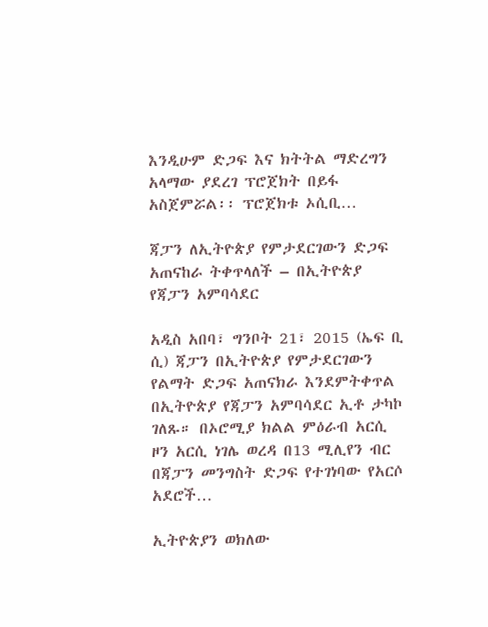እንዲሁም ድጋፍ እና ክትትል ማድረግን አላማው ያደረገ ፕሮጀክት በይፋ አስጀምሯል፡፡ ፕሮጀክቱ ኦሲቢ…

ጃፓን ለኢትዮጵያ የምታደርገውን ድጋፍ አጠናከራ ትቀጥላለች – በኢትዮጵያ የጃፓን አምባሳደር

አዲስ አበባ፣ ግንቦት 21፣ 2015 (ኤፍ ቢ ሲ) ጃፓን በኢትዮጵያ የምታደርገውን የልማት ድጋፍ አጠናክራ እንደምትቀጥል በኢትዮጵያ የጃፓን አምባሳደር ኢቶ ታካኮ ገለጹ። በኦሮሚያ ክልል ምዕራብ አርሲ ዞን አርሲ ነገሌ ወረዳ በ13 ሚሊየን ብር በጃፓን መንግስት ድጋፍ የተገነባው የአርሶ አደሮች…

ኢትዮጵያን ወክለው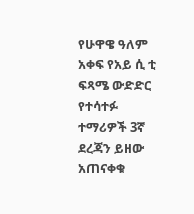የሁዋዌ ዓለም አቀፍ የአይ ሲ ቲ ፍጻሜ ውድድር የተሳተፉ ተማሪዎች 3ኛ ደረጃን ይዘው አጠናቀቁ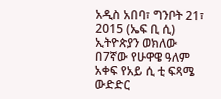አዲስ አበባ፣ ግንቦት 21፣ 2015 (ኤፍ ቢ ሲ) ኢትዮጵያን ወክለው በ7ኛው የሁዋዌ ዓለም አቀፍ የአይ ሲ ቲ ፍጻሜ ውድድር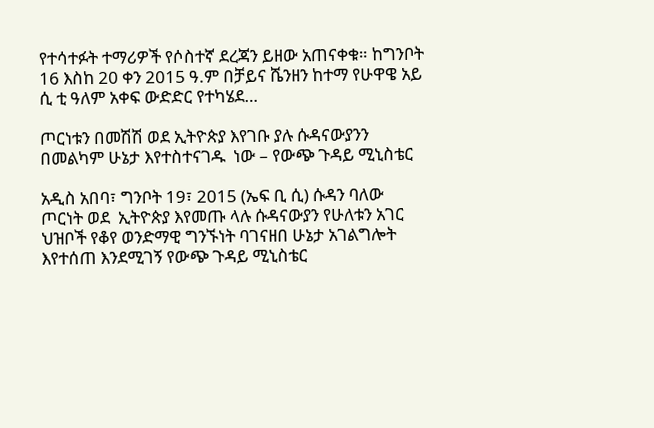የተሳተፉት ተማሪዎች የሶስተኛ ደረጃን ይዘው አጠናቀቁ። ከግንቦት 16 እስከ 20 ቀን 2015 ዓ.ም በቻይና ሼንዘን ከተማ የሁዋዌ አይ ሲ ቲ ዓለም አቀፍ ውድድር የተካሄደ…

ጦርነቱን በመሽሽ ወደ ኢትዮጵያ እየገቡ ያሉ ሱዳናውያንን በመልካም ሁኔታ እየተስተናገዱ  ነው – የውጭ ጉዳይ ሚኒስቴር

አዲስ አበባ፣ ግንቦት 19፣ 2015 (ኤፍ ቢ ሲ) ሱዳን ባለው ጦርነት ወደ  ኢትዮጵያ እየመጡ ላሉ ሱዳናውያን የሁለቱን አገር ህዝቦች የቆየ ወንድማዊ ግንኙነት ባገናዘበ ሁኔታ አገልግሎት እየተሰጠ እንደሚገኝ የውጭ ጉዳይ ሚኒስቴር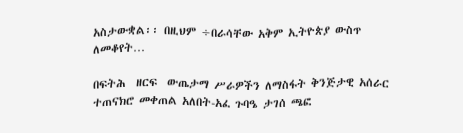አስታውቋል፡፡ በዚህም ÷በራሳቸው አቅም ኢትዮጵያ ውስጥ ለመቆየት…

በፍትሕ  ዘርፍ  ውጤታማ ሥራዎችን ለማስፋት ቅንጅታዊ አሰራር ተጠናክሮ መቀጠል አለበት-አፈ ጉባዔ ታገሰ ጫፎ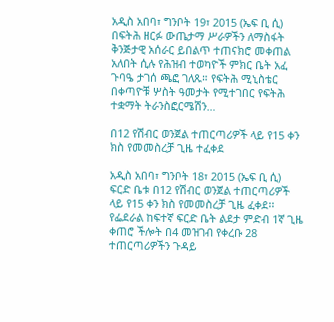አዲስ አበባ፣ ግንቦት 19፣ 2015 (ኤፍ ቢ ሲ) በፍትሕ ዘርፉ ውጤታማ ሥራዎችን ለማስፋት ቅንጅታዊ አሰራር ይበልጥ ተጠናክሮ መቀጠል አለበት ሲሉ የሕዝብ ተወካዮች ምክር ቤት አፈ ጉባዔ ታገሰ ጫፎ ገለጹ። የፍትሕ ሚኒስቴር በቀጣዮቹ ሦስት ዓመታት የሚተገበር የፍትሕ ተቋማት ትራንስፎርሜሽን…

በ12 የሽብር ወንጀል ተጠርጣሪዎች ላይ የ15 ቀን ክስ የመመስረቻ ጊዜ ተፈቀደ

አዲስ አበባ፣ ግንቦት 18፣ 2015 (ኤፍ ቢ ሲ) ፍርድ ቤቱ በ12 የሽብር ወንጀል ተጠርጣሪዎች ላይ የ15 ቀን ክስ የመመስረቻ ጊዜ ፈቀደ፡፡ የፌደራል ከፍተኛ ፍርድ ቤት ልደታ ምድብ 1ኛ ጊዜ ቀጠሮ ችሎት በ4 መዝገብ የቀረቡ 28 ተጠርጣሪዎችን ጉዳይ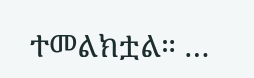ተመልክቷል። …